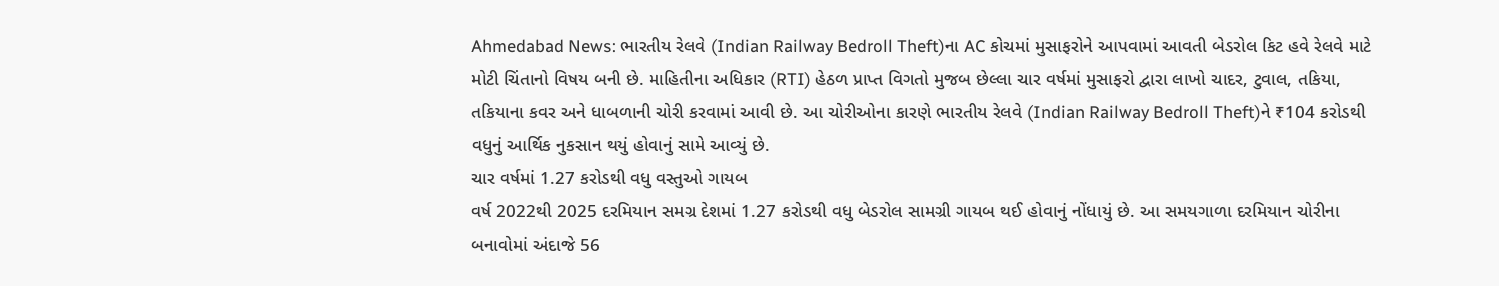Ahmedabad News: ભારતીય રેલવે (Indian Railway Bedroll Theft)ના AC કોચમાં મુસાફરોને આપવામાં આવતી બેડરોલ કિટ હવે રેલવે માટે મોટી ચિંતાનો વિષય બની છે. માહિતીના અધિકાર (RTI) હેઠળ પ્રાપ્ત વિગતો મુજબ છેલ્લા ચાર વર્ષમાં મુસાફરો દ્વારા લાખો ચાદર, ટુવાલ, તકિયા, તકિયાના કવર અને ધાબળાની ચોરી કરવામાં આવી છે. આ ચોરીઓના કારણે ભારતીય રેલવે (Indian Railway Bedroll Theft)ને ₹104 કરોડથી વધુનું આર્થિક નુકસાન થયું હોવાનું સામે આવ્યું છે.
ચાર વર્ષમાં 1.27 કરોડથી વધુ વસ્તુઓ ગાયબ
વર્ષ 2022થી 2025 દરમિયાન સમગ્ર દેશમાં 1.27 કરોડથી વધુ બેડરોલ સામગ્રી ગાયબ થઈ હોવાનું નોંધાયું છે. આ સમયગાળા દરમિયાન ચોરીના બનાવોમાં અંદાજે 56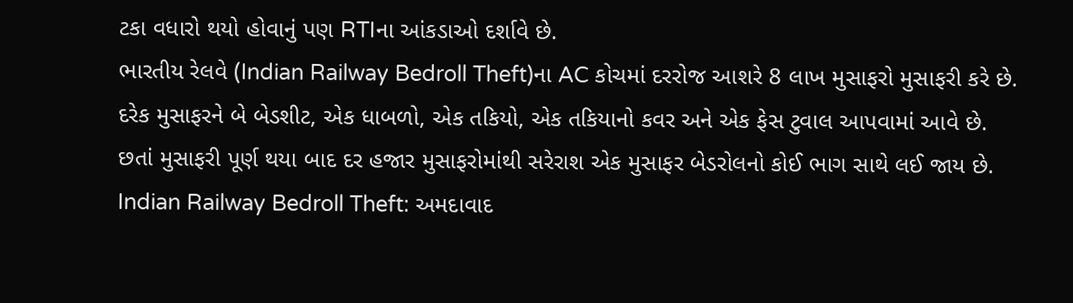ટકા વધારો થયો હોવાનું પણ RTIના આંકડાઓ દર્શાવે છે.
ભારતીય રેલવે (Indian Railway Bedroll Theft)ના AC કોચમાં દરરોજ આશરે 8 લાખ મુસાફરો મુસાફરી કરે છે. દરેક મુસાફરને બે બેડશીટ, એક ધાબળો, એક તકિયો, એક તકિયાનો કવર અને એક ફેસ ટુવાલ આપવામાં આવે છે. છતાં મુસાફરી પૂર્ણ થયા બાદ દર હજાર મુસાફરોમાંથી સરેરાશ એક મુસાફર બેડરોલનો કોઈ ભાગ સાથે લઈ જાય છે.
Indian Railway Bedroll Theft: અમદાવાદ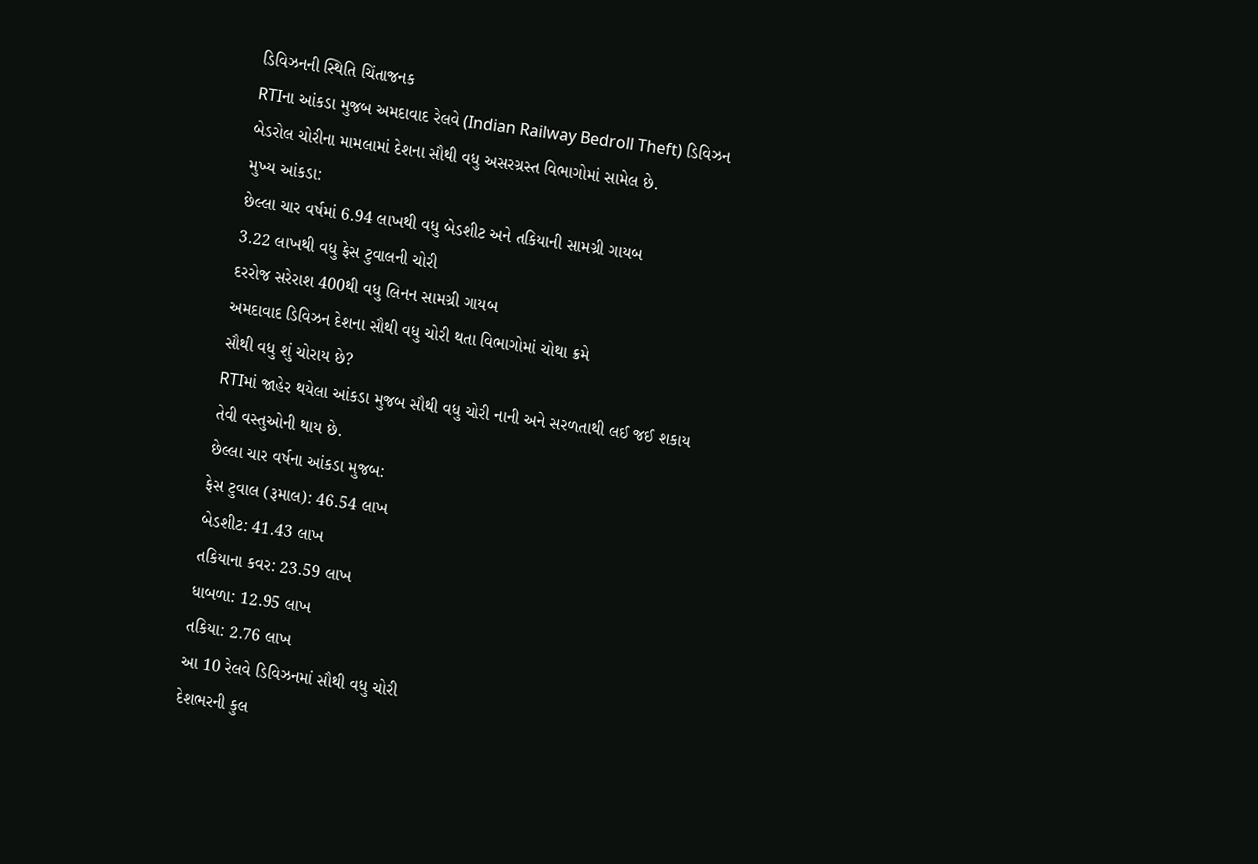ડિવિઝનની સ્થિતિ ચિંતાજનક
RTIના આંકડા મુજબ અમદાવાદ રેલવે (Indian Railway Bedroll Theft) ડિવિઝન બેડરોલ ચોરીના મામલામાં દેશના સૌથી વધુ અસરગ્રસ્ત વિભાગોમાં સામેલ છે.
મુખ્ય આંકડા:
છેલ્લા ચાર વર્ષમાં 6.94 લાખથી વધુ બેડશીટ અને તકિયાની સામગ્રી ગાયબ
3.22 લાખથી વધુ ફેસ ટુવાલની ચોરી
દરરોજ સરેરાશ 400થી વધુ લિનન સામગ્રી ગાયબ
અમદાવાદ ડિવિઝન દેશના સૌથી વધુ ચોરી થતા વિભાગોમાં ચોથા ક્રમે
સૌથી વધુ શું ચોરાય છે?
RTIમાં જાહેર થયેલા આંકડા મુજબ સૌથી વધુ ચોરી નાની અને સરળતાથી લઈ જઈ શકાય તેવી વસ્તુઓની થાય છે.
છેલ્લા ચાર વર્ષના આંકડા મુજબ:
ફેસ ટુવાલ (રૂમાલ): 46.54 લાખ
બેડશીટ: 41.43 લાખ
તકિયાના કવર: 23.59 લાખ
ધાબળા: 12.95 લાખ
તકિયા: 2.76 લાખ
આ 10 રેલવે ડિવિઝનમાં સૌથી વધુ ચોરી
દેશભરની કુલ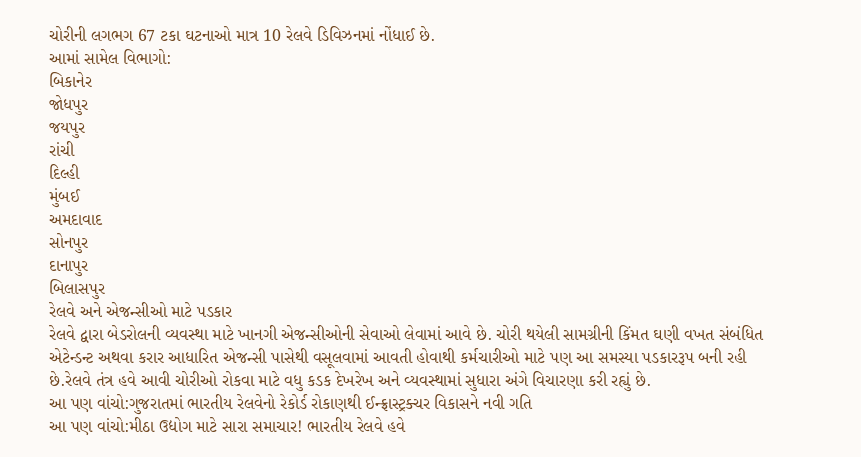ચોરીની લગભગ 67 ટકા ઘટનાઓ માત્ર 10 રેલવે ડિવિઝનમાં નોંધાઈ છે.
આમાં સામેલ વિભાગો:
બિકાનેર
જોધપુર
જયપુર
રાંચી
દિલ્હી
મુંબઈ
અમદાવાદ
સોનપુર
દાનાપુર
બિલાસપુર
રેલવે અને એજન્સીઓ માટે પડકાર
રેલવે દ્વારા બેડરોલની વ્યવસ્થા માટે ખાનગી એજન્સીઓની સેવાઓ લેવામાં આવે છે. ચોરી થયેલી સામગ્રીની કિંમત ઘણી વખત સંબંધિત એટેન્ડન્ટ અથવા કરાર આધારિત એજન્સી પાસેથી વસૂલવામાં આવતી હોવાથી કર્મચારીઓ માટે પણ આ સમસ્યા પડકારરૂપ બની રહી છે.રેલવે તંત્ર હવે આવી ચોરીઓ રોકવા માટે વધુ કડક દેખરેખ અને વ્યવસ્થામાં સુધારા અંગે વિચારણા કરી રહ્યું છે.
આ પણ વાંચો:ગુજરાતમાં ભારતીય રેલવેનો રેકોર્ડ રોકાણથી ઈન્ફ્રાસ્ટ્રક્ચર વિકાસને નવી ગતિ
આ પણ વાંચો:મીઠા ઉદ્યોગ માટે સારા સમાચાર! ભારતીય રેલવે હવે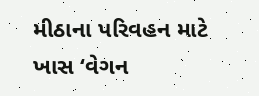મીઠાના પરિવહન માટે ખાસ ‘વેગન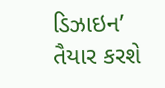ડિઝાઇન’ તૈયાર કરશે